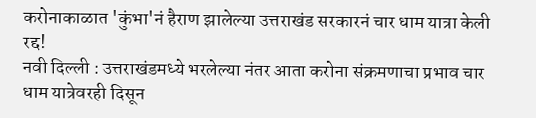करोनाकाळात 'कुंभा'नं हैराण झालेल्या उत्तराखंड सरकारनं चार धाम यात्रा केली रद्द!
नवी दिल्ली : उत्तराखंडमध्ये भरलेल्या नंतर आता करोना संक्रमणाचा प्रभाव चार धाम यात्रेवरही दिसून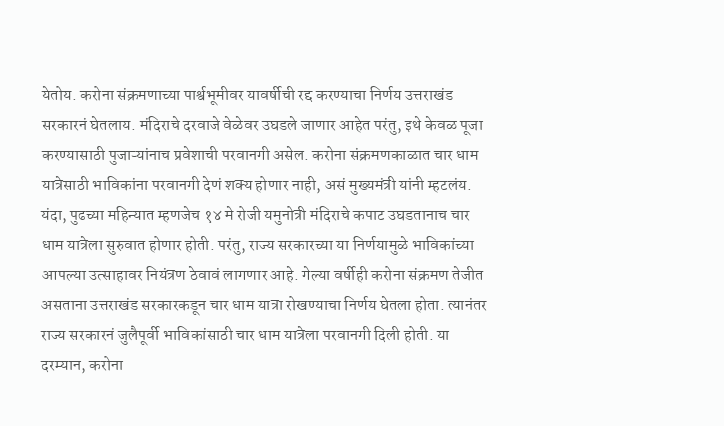येतोय. करोना संक्रमणाच्या पार्श्वभूमीवर यावर्षीची रद्द करण्याचा निर्णय उत्तराखंड सरकारनं घेतलाय. मंदिराचे दरवाजे वेळेवर उघडले जाणार आहेत परंतु, इथे केवळ पूजा करण्यासाठी पुजाऱ्यांनाच प्रवेशाची परवानगी असेल. करोना संक्रमणकाळात चार धाम यात्रेसाठी भाविकांना परवानगी देणं शक्य होणार नाही, असं मुख्यमंत्री यांनी म्हटलंय. यंदा, पुढच्या महिन्यात म्हणजेच १४ मे रोजी यमुनोत्री मंदिराचे कपाट उघडतानाच चार धाम यात्रेला सुरुवात होणार होती. परंतु, राज्य सरकारच्या या निर्णयामुळे भाविकांच्या आपल्या उत्साहावर नियंत्रण ठेवावं लागणार आहे. गेल्या वर्षीही करोना संक्रमण तेजीत असताना उत्तराखंड सरकारकडून चार धाम यात्रा रोखण्याचा निर्णय घेतला होता. त्यानंतर राज्य सरकारनं जुलैपूर्वी भाविकांसाठी चार धाम यात्रेला परवानगी दिली होती. या दरम्यान, करोना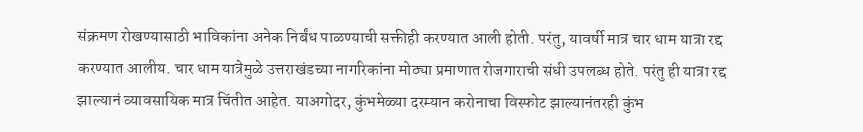संक्रमण रोखण्यासाठी भाविकांना अनेक निर्बंध पाळण्याची सक्तीही करण्यात आली होती. परंतु, यावर्षी मात्र चार धाम यात्रा रद्द करण्यात आलीय. चार धाम यात्रेमुळे उत्तराखंडच्या नागरिकांना मोठ्या प्रमाणात रोजगाराची संधी उपलब्ध होते. परंतु ही यात्रा रद्द झाल्यानं व्यावसायिक मात्र चिंतीत आहेत. याअगोदर, कुंभमेळ्या दरम्यान करोनाचा विस्फोट झाल्यानंतरही कुंभ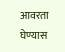आवरता घेण्यास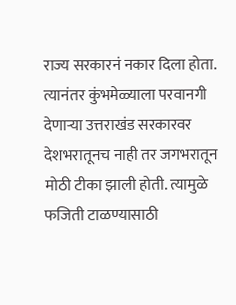राज्य सरकारनं नकार दिला होता. त्यानंतर कुंभमेळ्याला परवानगी देणाऱ्या उत्तराखंड सरकारवर देशभरातूनच नाही तर जगभरातून मोठी टीका झाली होती. त्यामुळे फजिती टाळण्यासाठी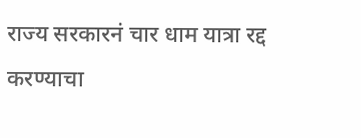राज्य सरकारनं चार धाम यात्रा रद्द करण्याचा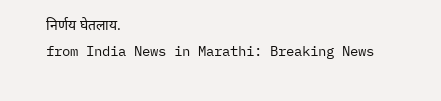निर्णय घेतलाय.
from India News in Marathi: Breaking News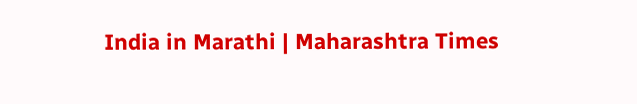India in Marathi | Maharashtra Times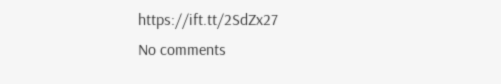https://ift.tt/2SdZx27
No comments